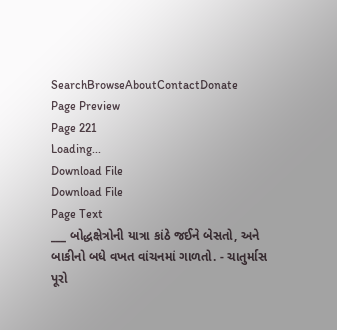SearchBrowseAboutContactDonate
Page Preview
Page 221
Loading...
Download File
Download File
Page Text
___ બોદ્ધક્ષેત્રોની યાત્રા કાંઠે જઈને બેસતો, અને બાકીનો બધે વખત વાંચનમાં ગાળતો. - ચાતુર્માસ પૂરો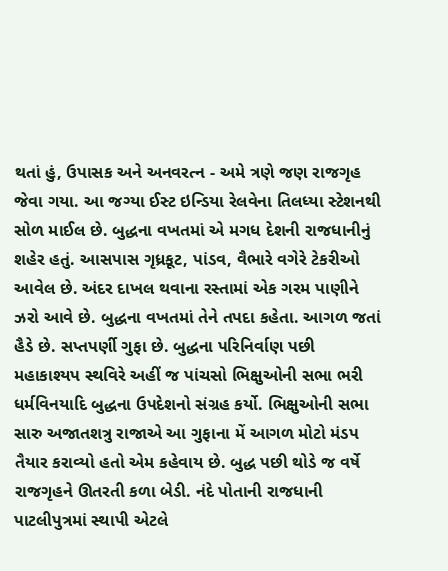થતાં હું, ઉપાસક અને અનવરત્ન - અમે ત્રણે જણ રાજગૃહ જેવા ગયા. આ જગ્યા ઈસ્ટ ઇન્ડિયા રેલવેના તિલધ્યા સ્ટેશનથી સોળ માઈલ છે. બુદ્ધના વખતમાં એ મગધ દેશની રાજધાનીનું શહેર હતું. આસપાસ ગૃધ્રકૂટ, પાંડવ, વૈભારે વગેરે ટેકરીઓ આવેલ છે. અંદર દાખલ થવાના રસ્તામાં એક ગરમ પાણીને ઝરો આવે છે. બુદ્ધના વખતમાં તેને તપદા કહેતા. આગળ જતાં હૈડે છે. સપ્તપર્ણી ગુફા છે. બુદ્ધના પરિનિર્વાણ પછી મહાકાશ્યપ સ્થવિરે અહીં જ પાંચસો ભિક્ષુઓની સભા ભરી ધર્મવિનયાદિ બુદ્ધના ઉપદેશનો સંગ્રહ કર્યો. ભિક્ષુઓની સભા સારુ અજાતશત્રુ રાજાએ આ ગુફાના મેં આગળ મોટો મંડપ તૈયાર કરાવ્યો હતો એમ કહેવાય છે. બુદ્ધ પછી થોડે જ વર્ષે રાજગૃહને ઊતરતી કળા બેડી. નંદે પોતાની રાજધાની પાટલીપુત્રમાં સ્થાપી એટલે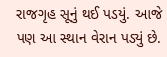રાજગૃહ સૂનું થઈ પડયું. આજે પણ આ સ્થાન વેરાન પડ્યું છે.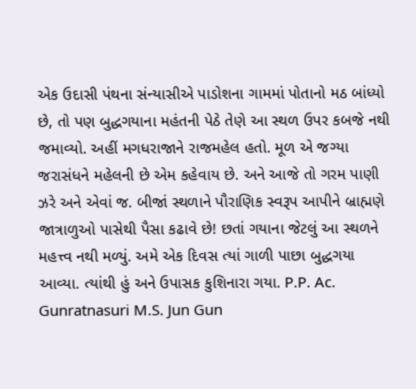એક ઉદાસી પંથના સંન્યાસીએ પાડોશના ગામમાં પોતાનો મઠ બાંધ્યો છે, તો પણ બુદ્ધગયાના મહંતની પેઠે તેણે આ સ્થળ ઉપર કબજે નથી જમાવ્યો. અહીં મગધરાજાને રાજમહેલ હતો. મૂળ એ જગ્યા જરાસંધને મહેલની છે એમ કહેવાય છે. અને આજે તો ગરમ પાણી ઝરે અને એવાં જ. બીજાં સ્થળાને પૌરાણિક સ્વરૂપ આપીને બ્રાહ્મણે જાત્રાળુઓ પાસેથી પૈસા કઢાવે છે! છતાં ગયાના જેટલું આ સ્થળને મહત્ત્વ નથી મળ્યું. અમે એક દિવસ ત્યાં ગાળી પાછા બુદ્ધગયા આવ્યા. ત્યાંથી હું અને ઉપાસક કુશિનારા ગયા. P.P. Ac. Gunratnasuri M.S. Jun Gun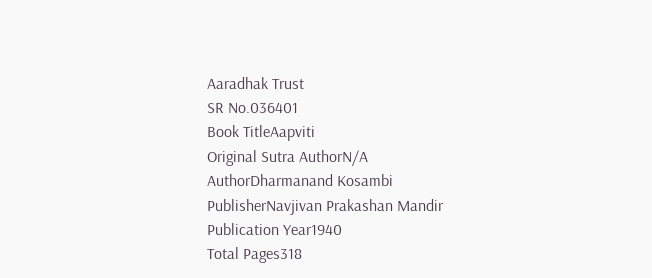Aaradhak Trust
SR No.036401
Book TitleAapviti
Original Sutra AuthorN/A
AuthorDharmanand Kosambi
PublisherNavjivan Prakashan Mandir
Publication Year1940
Total Pages318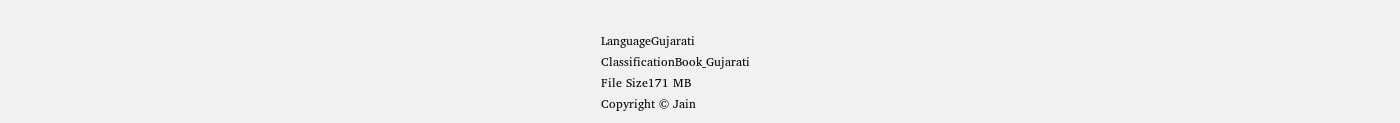LanguageGujarati
ClassificationBook_Gujarati
File Size171 MB
Copyright © Jain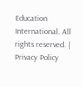Education International. All rights reserved. | Privacy Policy